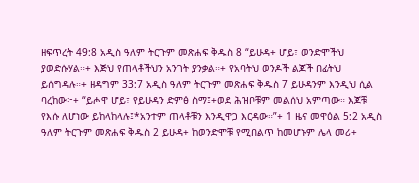ዘፍጥረት 49:8 አዲስ ዓለም ትርጉም መጽሐፍ ቅዱስ 8 “ይሁዳ+ ሆይ፣ ወንድሞችህ ያወድሱሃል።+ እጅህ የጠላቶችህን አንገት ያንቃል።+ የአባትህ ወንዶች ልጆች በፊትህ ይሰግዳሉ።+ ዘዳግም 33:7 አዲስ ዓለም ትርጉም መጽሐፍ ቅዱስ 7 ይሁዳንም እንዲህ ሲል ባረከው፦+ “ይሖዋ ሆይ፣ የይሁዳን ድምፅ ስማ፤+ወደ ሕዝቦቹም መልሰህ አምጣው። እጆቹ የእሱ ለሆነው ይከላከላሉ፤*አንተም ጠላቶቹን እንዲዋጋ እርዳው።”+ 1 ዜና መዋዕል 5:2 አዲስ ዓለም ትርጉም መጽሐፍ ቅዱስ 2 ይሁዳ+ ከወንድሞቹ የሚበልጥ ከመሆኑም ሌላ መሪ+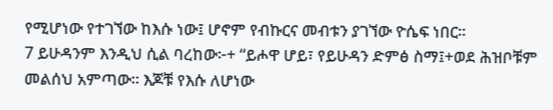የሚሆነው የተገኘው ከእሱ ነው፤ ሆኖም የብኩርና መብቱን ያገኘው ዮሴፍ ነበር።
7 ይሁዳንም እንዲህ ሲል ባረከው፦+ “ይሖዋ ሆይ፣ የይሁዳን ድምፅ ስማ፤+ወደ ሕዝቦቹም መልሰህ አምጣው። እጆቹ የእሱ ለሆነው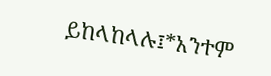ይከላከላሉ፤*አንተም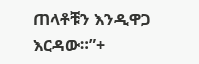ጠላቶቹን እንዲዋጋ እርዳው።”+